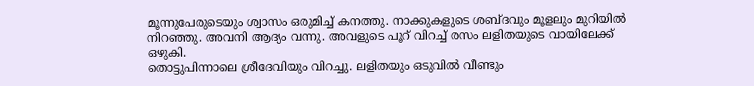മൂന്നുപേരുടെയും ശ്വാസം ഒരുമിച്ച് കനത്തു. നാക്കുകളുടെ ശബ്ദവും മൂളലും മുറിയിൽ നിറഞ്ഞു. അവനി ആദ്യം വന്നു. അവളുടെ പൂറ് വിറച്ച് രസം ലളിതയുടെ വായിലേക്ക് ഒഴുകി.
തൊട്ടുപിന്നാലെ ശ്രീദേവിയും വിറച്ചു. ലളിതയും ഒടുവിൽ വീണ്ടും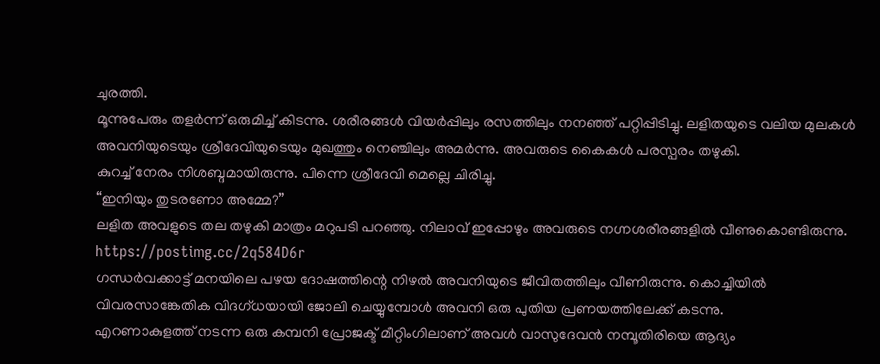ചുരത്തി.
മൂന്നുപേരും തളർന്ന് ഒരുമിച്ച് കിടന്നു. ശരീരങ്ങൾ വിയർപ്പിലും രസത്തിലും നനഞ്ഞ് പറ്റിപ്പിടിച്ചു. ലളിതയുടെ വലിയ മുലകൾ അവനിയുടെയും ശ്രീദേവിയുടെയും മുഖത്തും നെഞ്ചിലും അമർന്നു. അവരുടെ കൈകൾ പരസ്പരം തഴുകി.
കുറച്ച് നേരം നിശബ്ദമായിരുന്നു. പിന്നെ ശ്രീദേവി മെല്ലെ ചിരിച്ചു.
“ഇനിയും തുടരണോ അമ്മേ?”
ലളിത അവളുടെ തല തഴുകി മാത്രം മറുപടി പറഞ്ഞു. നിലാവ് ഇപ്പോഴും അവരുടെ നഗ്നശരീരങ്ങളിൽ വീണുകൊണ്ടിരുന്നു.
https://postimg.cc/2q584D6r
ഗന്ധർവക്കാട്ട് മനയിലെ പഴയ ദോഷത്തിന്റെ നിഴൽ അവനിയുടെ ജീവിതത്തിലും വീണിരുന്നു. കൊച്ചിയിൽ വിവരസാങ്കേതിക വിദഗ്ധയായി ജോലി ചെയ്യുമ്പോൾ അവനി ഒരു പുതിയ പ്രണയത്തിലേക്ക് കടന്നു.
എറണാകുളത്ത് നടന്ന ഒരു കമ്പനി പ്രോജക്ട് മീറ്റിംഗിലാണ് അവൾ വാസുദേവൻ നമ്പൂതിരിയെ ആദ്യം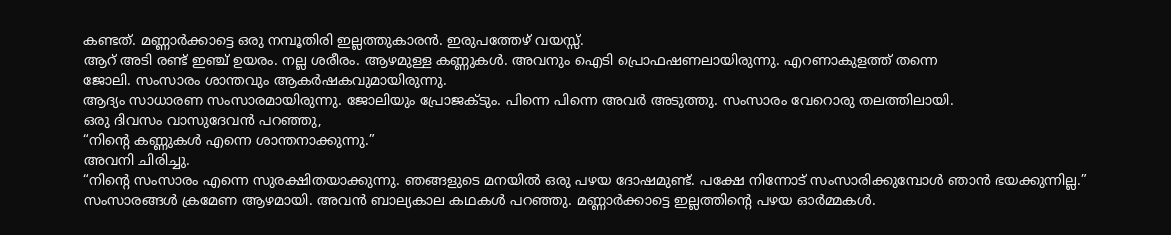കണ്ടത്. മണ്ണാർക്കാട്ടെ ഒരു നമ്പൂതിരി ഇല്ലത്തുകാരൻ. ഇരുപത്തേഴ് വയസ്സ്.
ആറ് അടി രണ്ട് ഇഞ്ച് ഉയരം. നല്ല ശരീരം. ആഴമുള്ള കണ്ണുകൾ. അവനും ഐടി പ്രൊഫഷണലായിരുന്നു. എറണാകുളത്ത് തന്നെ
ജോലി. സംസാരം ശാന്തവും ആകർഷകവുമായിരുന്നു.
ആദ്യം സാധാരണ സംസാരമായിരുന്നു. ജോലിയും പ്രോജക്ടും. പിന്നെ പിന്നെ അവർ അടുത്തു. സംസാരം വേറൊരു തലത്തിലായി.
ഒരു ദിവസം വാസുദേവൻ പറഞ്ഞു,
“നിന്റെ കണ്ണുകൾ എന്നെ ശാന്തനാക്കുന്നു.”
അവനി ചിരിച്ചു.
“നിന്റെ സംസാരം എന്നെ സുരക്ഷിതയാക്കുന്നു. ഞങ്ങളുടെ മനയിൽ ഒരു പഴയ ദോഷമുണ്ട്. പക്ഷേ നിന്നോട് സംസാരിക്കുമ്പോൾ ഞാൻ ഭയക്കുന്നില്ല.”
സംസാരങ്ങൾ ക്രമേണ ആഴമായി. അവൻ ബാല്യകാല കഥകൾ പറഞ്ഞു. മണ്ണാർക്കാട്ടെ ഇല്ലത്തിന്റെ പഴയ ഓർമ്മകൾ.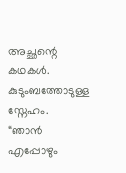അച്ഛന്റെ കഥകൾ. കുടുംബത്തോടുള്ള സ്നേഹം.
“ഞാൻ എപ്പോഴും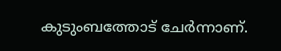കുടുംബത്തോട് ചേർന്നാണ്.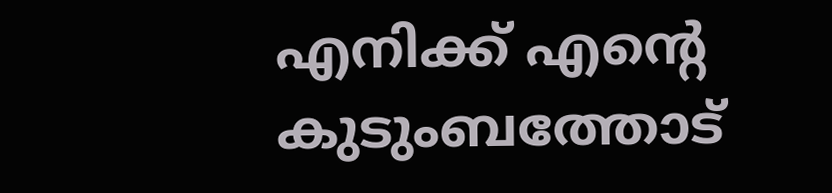എനിക്ക് എന്റെ കുടുംബത്തോട്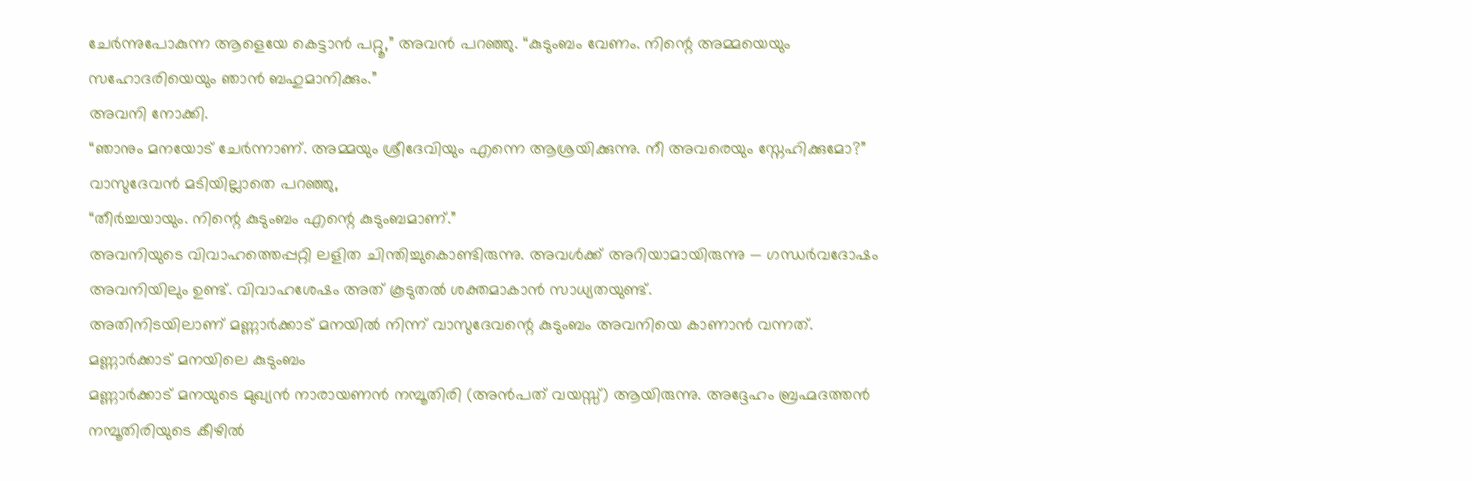ചേർന്നുപോകുന്ന ആളെയേ കെട്ടാൻ പറ്റൂ,” അവൻ പറഞ്ഞു. “കുടുംബം വേണം. നിന്റെ അമ്മയെയും സഹോദരിയെയും ഞാൻ ബഹുമാനിക്കും.”
അവനി നോക്കി.
“ഞാനും മനയോട് ചേർന്നാണ്. അമ്മയും ശ്രീദേവിയും എന്നെ ആശ്രയിക്കുന്നു. നീ അവരെയും സ്നേഹിക്കുമോ?”
വാസുദേവൻ മടിയില്ലാതെ പറഞ്ഞു,
“തീർച്ചയായും. നിന്റെ കുടുംബം എന്റെ കുടുംബമാണ്.”
അവനിയുടെ വിവാഹത്തെപ്പറ്റി ലളിത ചിന്തിച്ചുകൊണ്ടിരുന്നു. അവൾക്ക് അറിയാമായിരുന്നു — ഗന്ധർവദോഷം അവനിയിലും ഉണ്ട്. വിവാഹശേഷം അത് കൂടുതൽ ശക്തമാകാൻ സാധ്യതയുണ്ട്.
അതിനിടയിലാണ് മണ്ണാർക്കാട് മനയിൽ നിന്ന് വാസുദേവന്റെ കുടുംബം അവനിയെ കാണാൻ വന്നത്.
മണ്ണാർക്കാട് മനയിലെ കുടുംബം
മണ്ണാർക്കാട് മനയുടെ മുഖ്യൻ നാരായണൻ നമ്പൂതിരി (അൻപത് വയസ്സ്) ആയിരുന്നു. അദ്ദേഹം ബ്രഹ്മദത്തൻ നമ്പൂതിരിയുടെ കീഴിൽ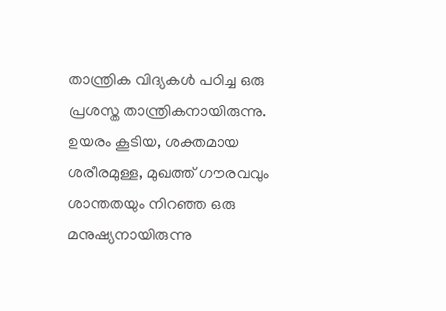താന്ത്രിക വിദ്യകൾ പഠിച്ച ഒരു പ്രശസ്ത താന്ത്രികനായിരുന്നു.
ഉയരം കൂടിയ, ശക്തമായ ശരീരമുള്ള, മുഖത്ത് ഗൗരവവും ശാന്തതയും നിറഞ്ഞ ഒരു മനുഷ്യനായിരുന്നു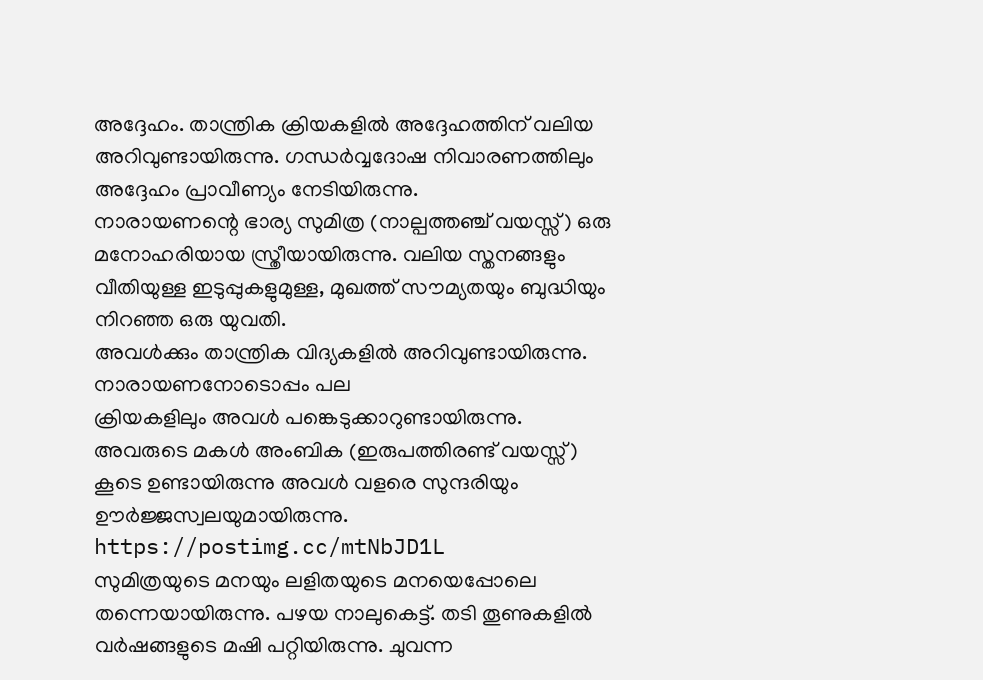അദ്ദേഹം. താന്ത്രിക ക്രിയകളിൽ അദ്ദേഹത്തിന് വലിയ അറിവുണ്ടായിരുന്നു. ഗന്ധർവ്വദോഷ നിവാരണത്തിലും അദ്ദേഹം പ്രാവീണ്യം നേടിയിരുന്നു.
നാരായണന്റെ ഭാര്യ സുമിത്ര (നാല്പത്തഞ്ച് വയസ്സ്) ഒരു മനോഹരിയായ സ്ത്രീയായിരുന്നു. വലിയ സ്തനങ്ങളും വീതിയുള്ള ഇടുപ്പുകളുമുള്ള, മുഖത്ത് സൗമ്യതയും ബുദ്ധിയും നിറഞ്ഞ ഒരു യുവതി.
അവൾക്കും താന്ത്രിക വിദ്യകളിൽ അറിവുണ്ടായിരുന്നു. നാരായണനോടൊപ്പം പല
ക്രിയകളിലും അവൾ പങ്കെടുക്കാറുണ്ടായിരുന്നു.
അവരുടെ മകൾ അംബിക (ഇരുപത്തിരണ്ട് വയസ്സ്) കൂടെ ഉണ്ടായിരുന്നു അവൾ വളരെ സുന്ദരിയും ഊർജ്ജസ്വലയുമായിരുന്നു.
https://postimg.cc/mtNbJD1L
സുമിത്രയുടെ മനയും ലളിതയുടെ മനയെപ്പോലെ തന്നെയായിരുന്നു. പഴയ നാലുകെട്ട്. തടി തൂണുകളിൽ വർഷങ്ങളുടെ മഷി പറ്റിയിരുന്നു. ചുവന്ന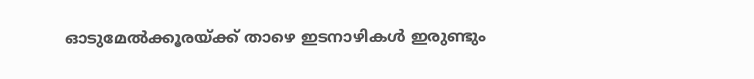ഓടുമേൽക്കൂരയ്ക്ക് താഴെ ഇടനാഴികൾ ഇരുണ്ടും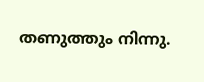തണുത്തും നിന്നു.